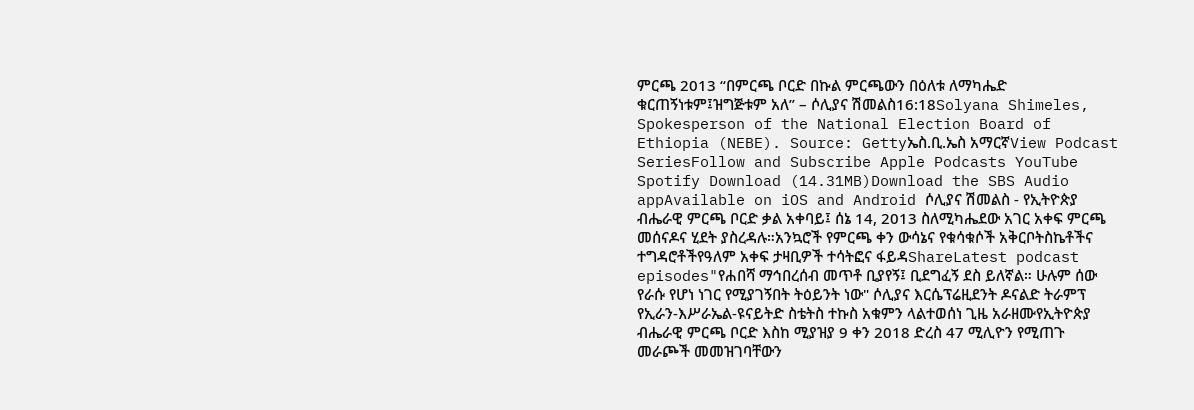ምርጫ 2013 “በምርጫ ቦርድ በኩል ምርጫውን በዕለቱ ለማካሔድ ቁርጠኝነቱም፤ዝግጅቱም አለ” – ሶሊያና ሽመልስ16:18Solyana Shimeles, Spokesperson of the National Election Board of Ethiopia (NEBE). Source: Gettyኤስ.ቢ.ኤስ አማርኛView Podcast SeriesFollow and Subscribe Apple Podcasts YouTube Spotify Download (14.31MB)Download the SBS Audio appAvailable on iOS and Android ሶሊያና ሽመልስ - የኢትዮጵያ ብሔራዊ ምርጫ ቦርድ ቃል አቀባይ፤ ሰኔ 14, 2013 ስለሚካሔደው አገር አቀፍ ምርጫ መሰናዶና ሂደት ያስረዳሉ።አንኳሮች የምርጫ ቀን ውሳኔና የቁሳቁሶች አቅርቦትስኬቶችና ተግዳሮቶችየዓለም አቀፍ ታዛቢዎች ተሳትፎና ፋይዳShareLatest podcast episodes"የሐበሻ ማኅበረሰብ መጥቶ ቢያየኝ፤ ቢደግፈኝ ደስ ይለኛል። ሁሉም ሰው የራሱ የሆነ ነገር የሚያገኝበት ትዕይንት ነው" ሶሊያና እርሴፕሬዚደንት ዶናልድ ትራምፕ የኢራን-እሥራኤል-ዩናይትድ ስቴትስ ተኩስ አቁምን ላልተወሰነ ጊዜ አራዘሙየኢትዮጵያ ብሔራዊ ምርጫ ቦርድ እስከ ሚያዝያ 9 ቀን 2018 ድረስ 47 ሚሊዮን የሚጠጉ መራጮች መመዝገባቸውን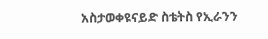አስታወቀዩናይድ ስቴትስ የኢራንን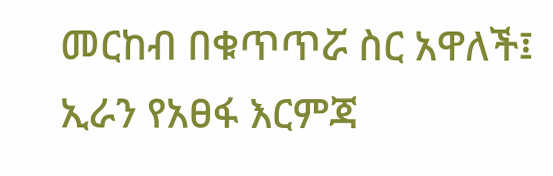መርከብ በቁጥጥሯ ስር አዋለች፤ ኢራን የአፀፋ እርምጃ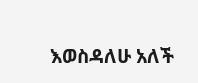እወስዳለሁ አለች